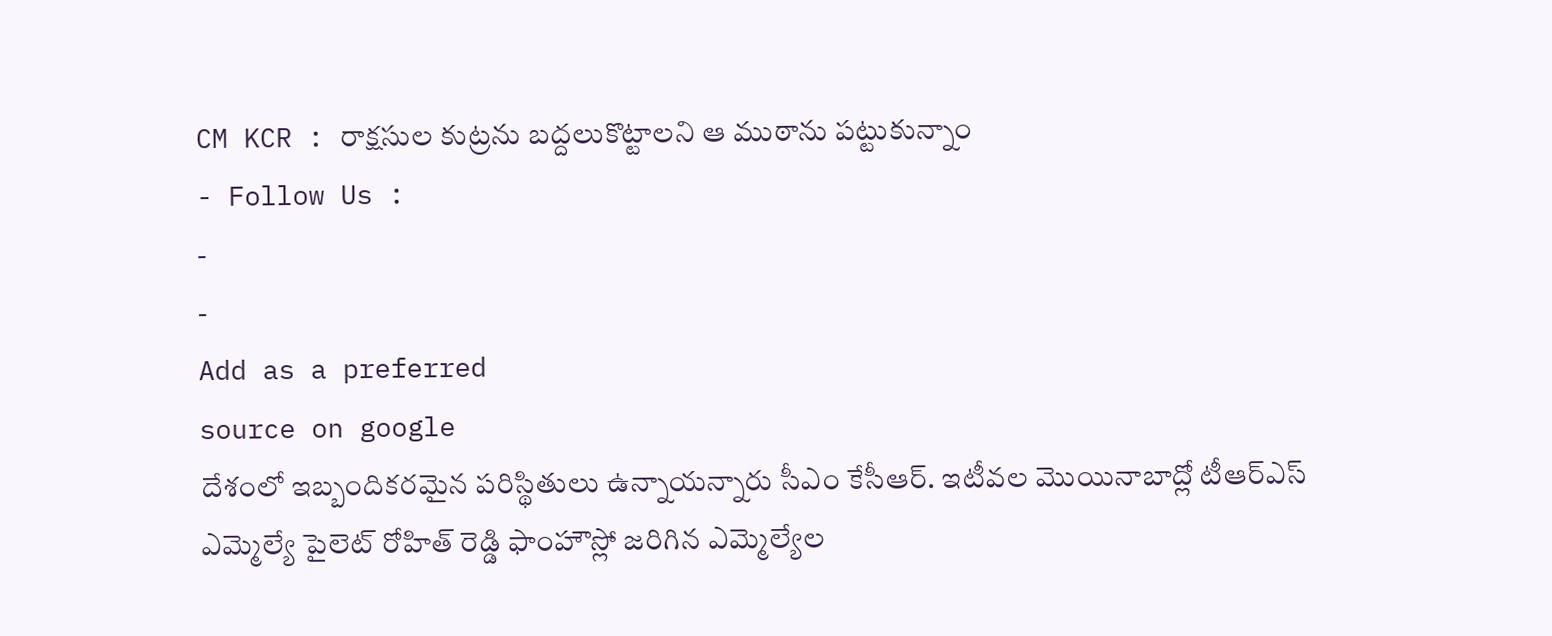CM KCR : రాక్షసుల కుట్రను బద్దలుకొట్టాలని ఆ ముఠాను పట్టుకున్నాం
- Follow Us :
-
-
Add as a preferred
source on google
దేశంలో ఇబ్బందికరమైన పరిస్థితులు ఉన్నాయన్నారు సీఎం కేసీఆర్. ఇటీవల మొయినాబాద్లో టీఆర్ఎస్ ఎమ్మెల్యే పైలెట్ రోహిత్ రెడ్డి ఫాంహౌస్లో జరిగిన ఎమ్మెల్యేల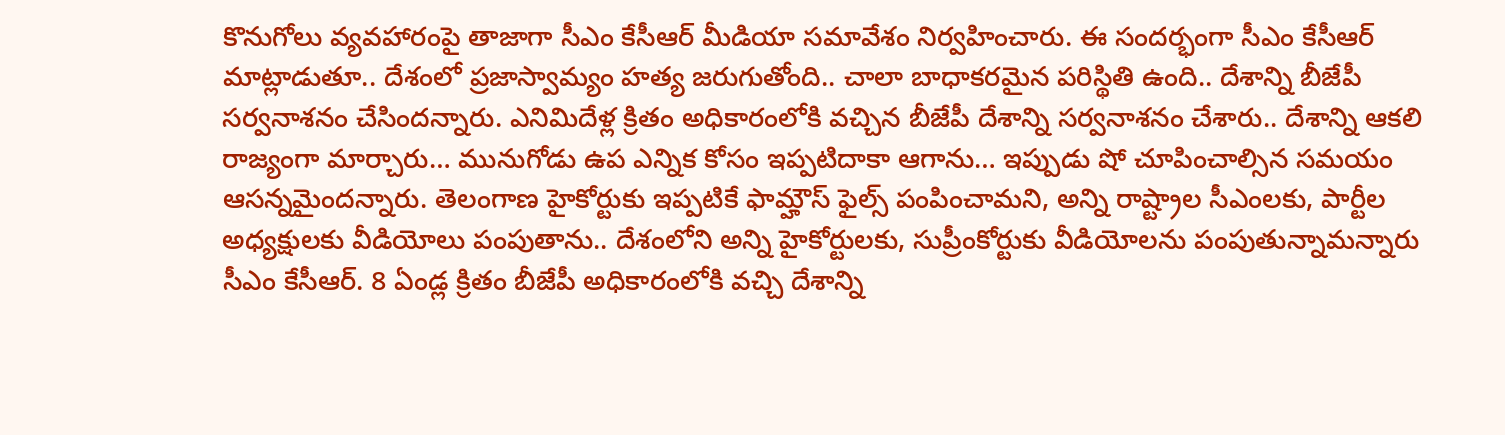కొనుగోలు వ్యవహారంపై తాజాగా సీఎం కేసీఆర్ మీడియా సమావేశం నిర్వహించారు. ఈ సందర్భంగా సీఎం కేసీఆర్ మాట్లాడుతూ.. దేశంలో ప్రజాస్వామ్యం హత్య జరుగుతోంది.. చాలా బాధాకరమైన పరిస్థితి ఉంది.. దేశాన్ని బీజేపీ సర్వనాశనం చేసిందన్నారు. ఎనిమిదేళ్ల క్రితం అధికారంలోకి వచ్చిన బీజేపీ దేశాన్ని సర్వనాశనం చేశారు.. దేశాన్ని ఆకలి రాజ్యంగా మార్చారు… మునుగోడు ఉప ఎన్నిక కోసం ఇప్పటిదాకా ఆగాను… ఇప్పుడు షో చూపించాల్సిన సమయం ఆసన్నమైందన్నారు. తెలంగాణ హైకోర్టుకు ఇప్పటికే ఫామ్హౌస్ ఫైల్స్ పంపించామని, అన్ని రాష్ట్రాల సీఎంలకు, పార్టీల అధ్యక్షులకు వీడియోలు పంపుతాను.. దేశంలోని అన్ని హైకోర్టులకు, సుప్రీంకోర్టుకు వీడియోలను పంపుతున్నామన్నారు సీఎం కేసీఆర్. 8 ఏండ్ల క్రితం బీజేపీ అధికారంలోకి వచ్చి దేశాన్ని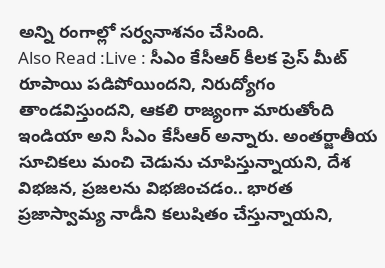అన్ని రంగాల్లో సర్వనాశనం చేసింది.
Also Read :Live : సీఎం కేసీఆర్ కీలక ప్రెస్ మీట్
రూపాయి పడిపోయిందని, నిరుద్యోగం తాండవిస్తుందని, ఆకలి రాజ్యంగా మారుతోంది ఇండియా అని సీఎం కేసీఆర్ అన్నారు. అంతర్జాతీయ సూచికలు మంచి చెడును చూపిస్తున్నాయని, దేశ విభజన, ప్రజలను విభజించడం.. భారత ప్రజాస్వామ్య నాడీని కలుషితం చేస్తున్నాయని,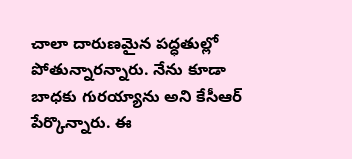చాలా దారుణమైన పద్ధతుల్లో పోతున్నారన్నారు. నేను కూడా బాధకు గురయ్యాను అని కేసీఆర్ పేర్కొన్నారు. ఈ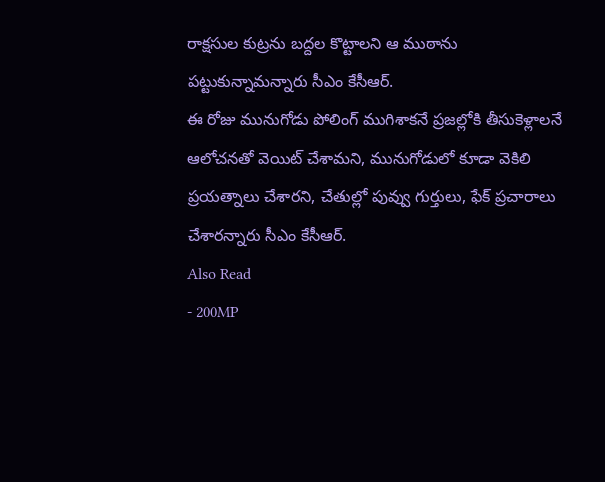రాక్షసుల కుట్రను బద్దల కొట్టాలని ఆ ముఠాను పట్టుకున్నామన్నారు సీఎం కేసీఆర్.
ఈ రోజు మునుగోడు పోలింగ్ ముగిశాకనే ప్రజల్లోకి తీసుకెళ్లాలనే ఆలోచనతో వెయిట్ చేశామని, మునుగోడులో కూడా వెకిలి ప్రయత్నాలు చేశారని, చేతుల్లో పువ్వు గుర్తులు, ఫేక్ ప్రచారాలు చేశారన్నారు సీఎం కేసీఆర్.
Also Read
- 200MP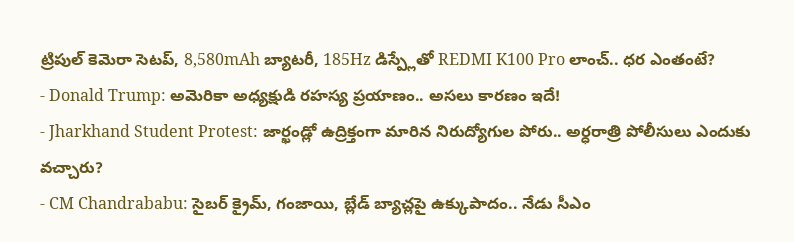ట్రిపుల్ కెమెరా సెటప్, 8,580mAh బ్యాటరీ, 185Hz డిస్ప్లేతో REDMI K100 Pro లాంచ్.. ధర ఎంతంటే?
- Donald Trump: అమెరికా అధ్యక్షుడి రహస్య ప్రయాణం.. అసలు కారణం ఇదే!
- Jharkhand Student Protest: జార్ఖండ్లో ఉద్రిక్తంగా మారిన నిరుద్యోగుల పోరు.. అర్ధరాత్రి పోలీసులు ఎందుకు వచ్చారు?
- CM Chandrababu: సైబర్ క్రైమ్, గంజాయి, బ్లేడ్ బ్యాచ్లపై ఉక్కుపాదం.. నేడు సీఎం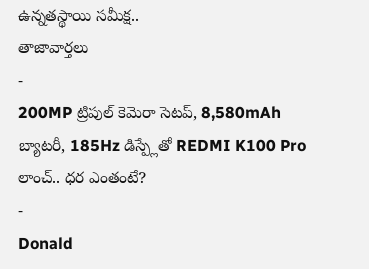ఉన్నతస్థాయి సమీక్ష..
తాజావార్తలు
-
200MP ట్రిపుల్ కెమెరా సెటప్, 8,580mAh బ్యాటరీ, 185Hz డిస్ప్లేతో REDMI K100 Pro లాంచ్.. ధర ఎంతంటే?
-
Donald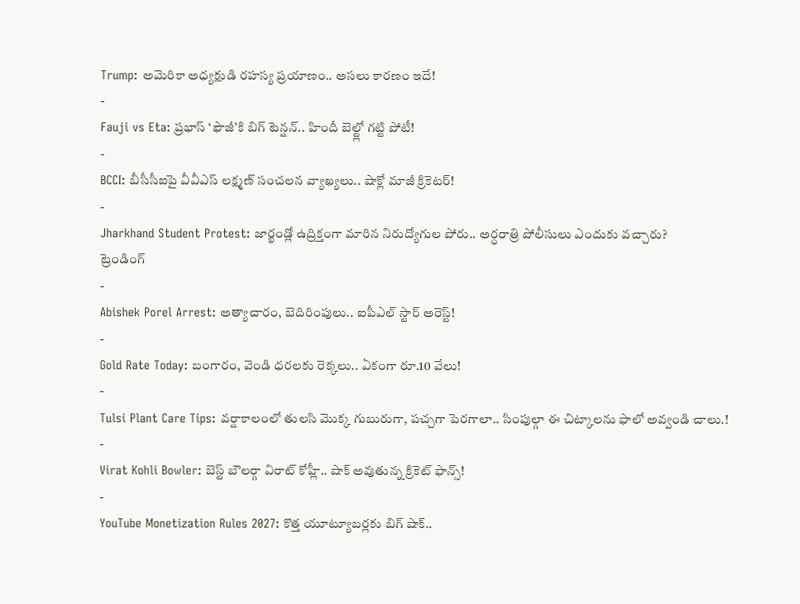Trump: అమెరికా అధ్యక్షుడి రహస్య ప్రయాణం.. అసలు కారణం ఇదే!
-
Fauji vs Eta: ప్రభాస్ ‘ఫౌజీ’కి బిగ్ టెన్షన్.. హిందీ బెల్ట్లో గట్టి పోటీ!
-
BCCI: బీసీసీఐపై వీవీఎస్ లక్ష్మణ్ సంచలన వ్యాఖ్యలు.. షాక్లో మాజీ క్రికెటర్!
-
Jharkhand Student Protest: జార్ఖండ్లో ఉద్రిక్తంగా మారిన నిరుద్యోగుల పోరు.. అర్ధరాత్రి పోలీసులు ఎందుకు వచ్చారు?
ట్రెండింగ్
-
Abishek Porel Arrest: అత్యాచారం, బెదిరింపులు.. ఐపీఎల్ స్టార్ అరెస్ట్!
-
Gold Rate Today: బంగారం, వెండి ధరలకు రెక్కలు.. ఏకంగా రూ.10 వేలు!
-
Tulsi Plant Care Tips: వర్షాకాలంలో తులసి మొక్క గుబురుగా, పచ్చగా పెరగాలా.. సింపుల్గా ఈ చిట్కాలను ఫాలో అవ్వండి చాలు.!
-
Virat Kohli Bowler: బెస్ట్ బౌలర్గా విరాట్ కోహ్లీ.. షాక్ అవుతున్న క్రికెట్ ఫాన్స్!
-
YouTube Monetization Rules 2027: కొత్త యూట్యూబర్లకు బిగ్ షాక్..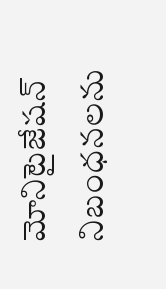మోనిటైజేషన్ నిబంధనలను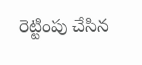రెట్టింపు చేసిన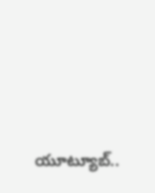యూట్యూబ్..